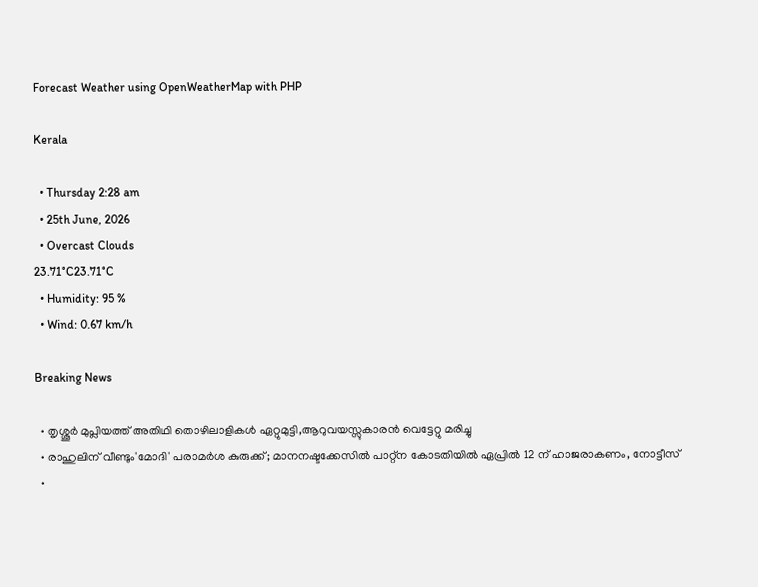Forecast Weather using OpenWeatherMap with PHP

Kerala

  • Thursday 2:28 am
  • 25th June, 2026
  • Overcast Clouds
23.71°C23.71°C
  • Humidity: 95 %
  • Wind: 0.67 km/h

Breaking News

  • തൃശ്ശൂർ മുപ്ലിയത്ത് അതിഥി തൊഴിലാളികൾ ഏറ്റുമുട്ടി,ആറുവയസ്സുകാരൻ വെട്ടേറ്റു മരിച്ചു
  • രാഹുലിന് വീണ്ടും'മോദി' പരാമര്‍ശ കുരുക്ക്; മാനനഷ്ടക്കേസിൽ പാറ്റ്ന കോടതിയിൽ ഏപ്രിൽ 12 ന് ഹാജരാകണം, നോട്ടീസ്
  •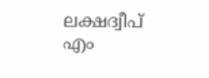ലക്ഷദ്വീപ് എം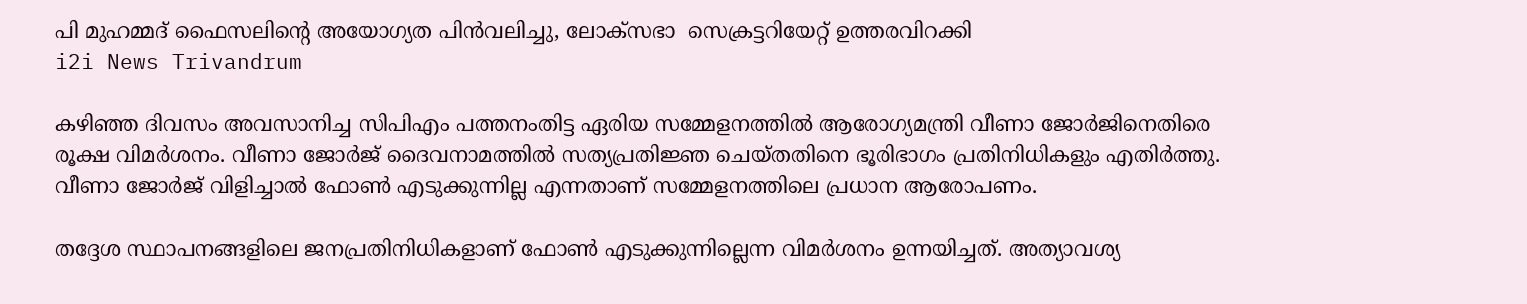പി മുഹമ്മദ് ഫൈസലിൻ്റെ അയോഗ്യത പിൻവലിച്ചു, ലോക്സഭാ  സെക്രട്ടറിയേറ്റ് ഉത്തരവിറക്കി
i2i News Trivandrum

കഴിഞ്ഞ ദിവസം അവസാനിച്ച സിപിഎം പത്തനംതിട്ട ഏരിയ സമ്മേളനത്തിൽ ആരോഗ്യമന്ത്രി വീണാ ജോർജിനെതിരെ രൂക്ഷ വിമർശനം. വീണാ ജോർജ് ദൈവനാമത്തിൽ സത്യപ്രതി‍‍‍ജ്ഞ ചെയ്തതിനെ ഭൂരിഭാഗം പ്രതിനിധികളും എതിർത്തു. വീണാ ജോ‍ർജ് വിളിച്ചാൽ ഫോൺ എടുക്കുന്നില്ല എന്നതാണ് സമ്മേളനത്തിലെ പ്രധാന ആരോപണം.

തദ്ദേശ സ്ഥാപനങ്ങളിലെ ജനപ്രതിനിധികളാണ് ഫോൺ എടുക്കുന്നില്ലെന്ന വിമർശനം ഉന്നയിച്ചത്. അത്യാവശ്യ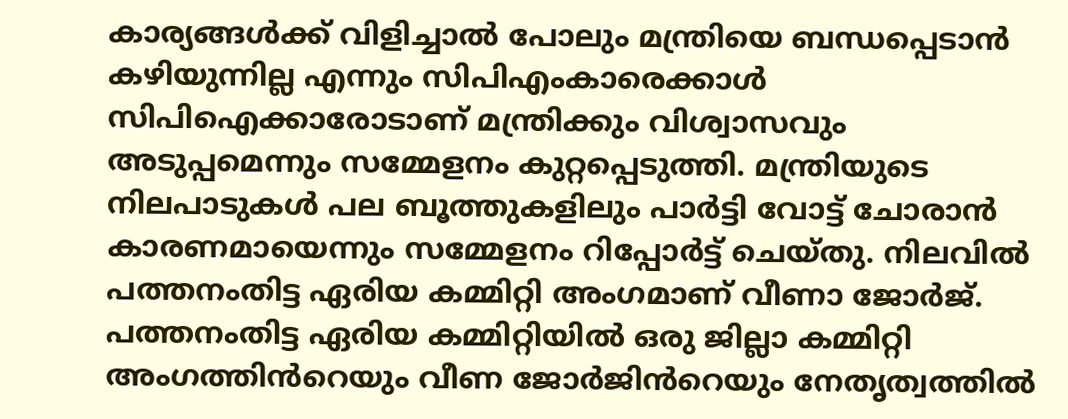കാര്യങ്ങൾക്ക് വിളിച്ചാൽ പോലും മന്ത്രിയെ ബന്ധപ്പെടാൻ കഴിയുന്നില്ല എന്നും സിപിഎംകാരെക്കാൾ സിപിഐക്കാരോടാണ് മന്ത്രിക്കും വിശ്വാസവും അടുപ്പമെന്നും സമ്മേളനം കുറ്റപ്പെടുത്തി. മന്ത്രിയുടെ നിലപാടുകൾ പല ബൂത്തുകളിലും പാർട്ടി വോട്ട് ചോരാൻ  കാരണമായെന്നും സമ്മേളനം റിപ്പോർട്ട് ചെയ്തു. നിലവിൽ പത്തനംതിട്ട ഏരിയ കമ്മിറ്റി അംഗമാണ് വീണാ ജോർജ്. പത്തനംതിട്ട ഏരിയ കമ്മിറ്റിയിൽ ഒരു ജില്ലാ കമ്മിറ്റി അംഗത്തിൻറെയും വീണ ജോർജിൻറെയും നേതൃത്വത്തിൽ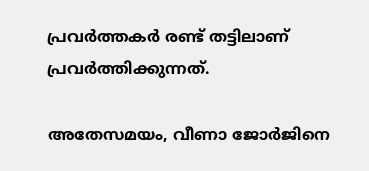പ്രവർത്തക‍ർ രണ്ട് തട്ടിലാണ് പ്രവർത്തിക്കുന്നത്.

അതേസമയം, വീണാ ജോർജിനെ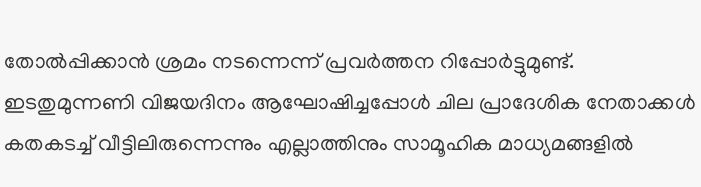തോൽപ്പിക്കാൻ ശ്രമം നടന്നെന്ന് പ്രവർത്തന റിപ്പോർട്ടുമുണ്ട്. ഇടതുമുന്നണി വിജയദിനം ആഘോഷിച്ചപ്പോൾ ചില പ്രാദേശിക നേതാക്കൾ കതകടച്ച് വീട്ടിലിരുന്നെന്നും എല്ലാത്തിനും സാമൂഹിക മാധ്യമങ്ങളിൽ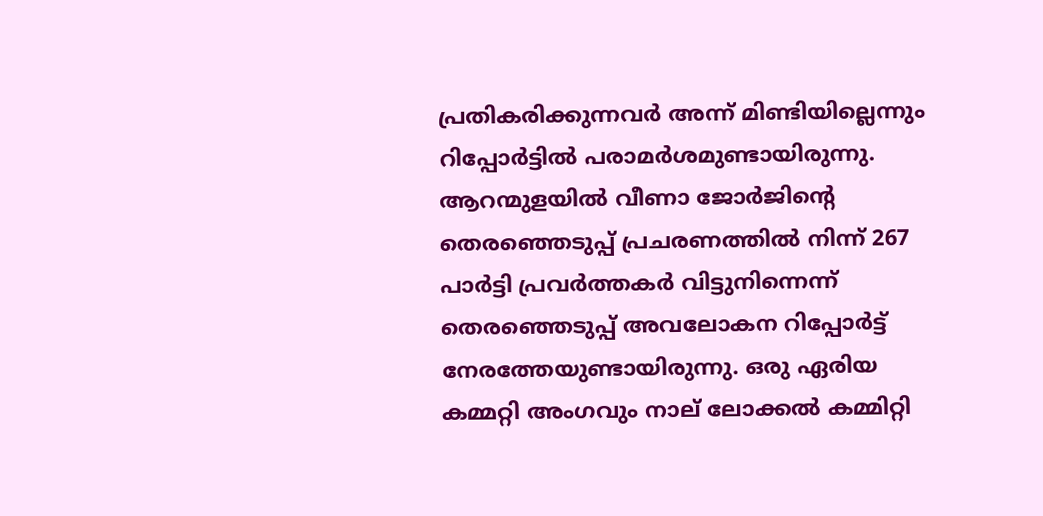പ്രതികരിക്കുന്നവർ അന്ന് മിണ്ടിയില്ലെന്നും റിപ്പോർട്ടിൽ പരാമർശമുണ്ടായിരുന്നു. ആറന്മുളയിൽ വീണാ ജോർജിൻ്റെ തെരഞ്ഞെടുപ്പ് പ്രചരണത്തിൽ നിന്ന് 267 പാർട്ടി പ്രവർത്തകർ വിട്ടുനിന്നെന്ന് തെരഞ്ഞെടുപ്പ് അവലോകന റിപ്പോർട്ട് നേരത്തേയുണ്ടായിരുന്നു. ഒരു ഏരിയ കമ്മറ്റി അംഗവും നാല് ലോക്കൽ കമ്മിറ്റി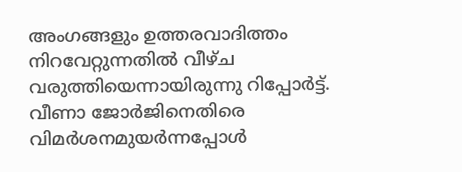അംഗങ്ങളും ഉത്തരവാദിത്തം നിറവേറ്റുന്നതിൽ വീഴ്ച വരുത്തിയെന്നായിരുന്നു റിപ്പോർട്ട്.
വീണാ ജോർജിനെതിരെ വിമർശനമുയർന്നപ്പോൾ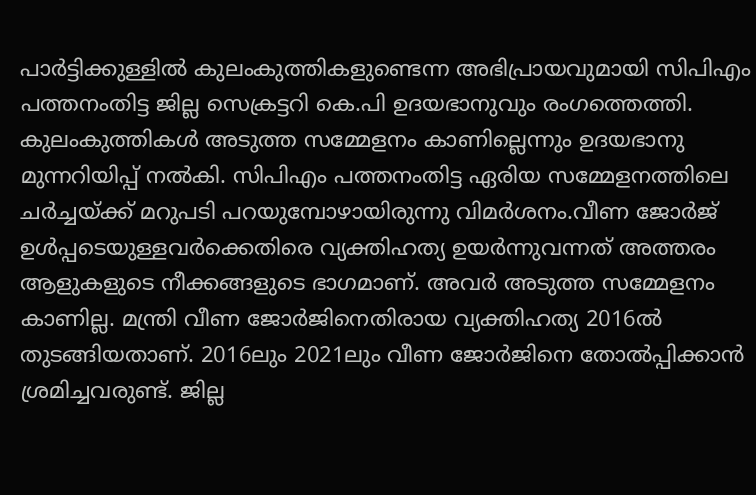പാർട്ടിക്കുള്ളിൽ കുലംകുത്തികളുണ്ടെന്ന അഭിപ്രായവുമായി സിപിഎം പത്തനംതിട്ട ജില്ല സെക്രട്ടറി കെ.പി ഉദയഭാനുവും രംഗത്തെത്തി. കുലംകുത്തികൾ അടുത്ത സമ്മേളനം കാണില്ലെന്നും ഉദയഭാനു മുന്നറിയിപ്പ് നൽകി. സിപിഎം പത്തനംതിട്ട ഏരിയ സമ്മേളനത്തിലെ ചർച്ചയ്ക്ക് മറുപടി പറയുമ്പോഴായിരുന്നു വിമർശനം.വീണ ജോർജ് ഉൾപ്പടെയുള്ളവർക്കെതിരെ വ്യക്തിഹത്യ ഉയർന്നുവന്നത് അത്തരം ആളുകളുടെ നീക്കങ്ങളുടെ ഭാഗമാണ്. അവർ അടുത്ത സമ്മേളനം കാണില്ല. മന്ത്രി വീണ ജോർജിനെതിരായ വ്യക്തിഹത്യ 2016ൽ തുടങ്ങിയതാണ്. 2016ലും 2021ലും വീണ ജോർജിനെ തോൽപ്പിക്കാൻ ശ്രമിച്ചവരുണ്ട്. ജില്ല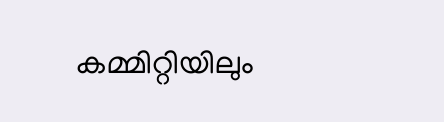കമ്മിറ്റിയിലും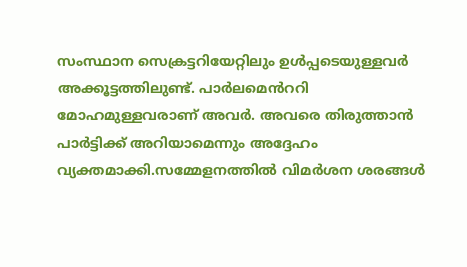സംസ്ഥാന സെക്രട്ടറിയേറ്റിലും ഉൾപ്പടെയുള്ളവർ അക്കൂട്ടത്തിലുണ്ട്. പാർലമെൻററി മോഹമുള്ളവരാണ് അവർ. അവരെ തിരുത്താൻ പാർട്ടിക്ക് അറിയാമെന്നും അദ്ദേഹം വ്യക്തമാക്കി.സമ്മേളനത്തിൽ വിമർശന ശരങ്ങൾ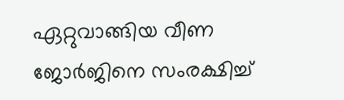ഏറ്റുവാങ്ങിയ വീണ ജോർജിനെ സംരക്ഷിച്ച്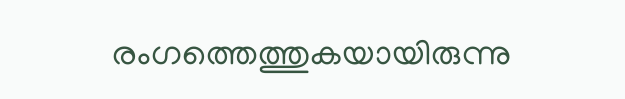രംഗത്തെത്തുകയായിരുന്നു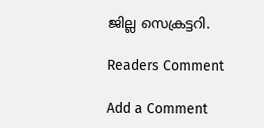ജില്ല സെക്രട്ടറി.

Readers Comment

Add a Comment